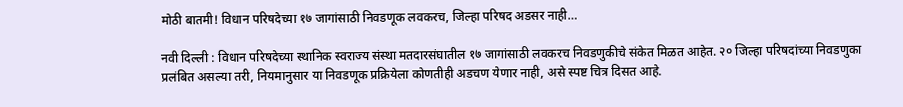मोठी बातमी! विधान परिषदेच्या १७ जागांसाठी निवडणूक लवकरच, जिल्हा परिषद अडसर नाही…

नवी दिल्ली : विधान परिषदेच्या स्थानिक स्वराज्य संस्था मतदारसंघातील १७ जागांसाठी लवकरच निवडणुकीचे संकेत मिळत आहेत. २० जिल्हा परिषदांच्या निवडणुका प्रलंबित असल्या तरी, नियमानुसार या निवडणूक प्रक्रियेला कोणतीही अडचण येणार नाही, असे स्पष्ट चित्र दिसत आहे.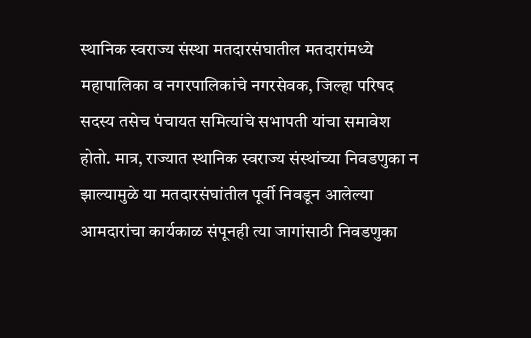स्थानिक स्वराज्य संस्था मतदारसंघातील मतदारांमध्ये महापालिका व नगरपालिकांचे नगरसेवक, जिल्हा परिषद सदस्य तसेच पंचायत समित्यांचे सभापती यांचा समावेश होतो. मात्र, राज्यात स्थानिक स्वराज्य संस्थांच्या निवडणुका न झाल्यामुळे या मतदारसंघांतील पूर्वी निवडून आलेल्या आमदारांचा कार्यकाळ संपूनही त्या जागांसाठी निवडणुका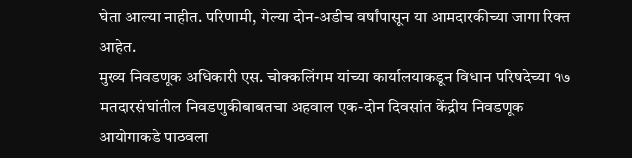घेता आल्या नाहीत. परिणामी, गेल्या दोन-अडीच वर्षांपासून या आमदारकीच्या जागा रिक्त आहेत.
मुख्य निवडणूक अधिकारी एस. चोक्कलिंगम यांच्या कार्यालयाकडून विधान परिषदेच्या १७ मतदारसंघांतील निवडणुकीबाबतचा अहवाल एक-दोन दिवसांत केंद्रीय निवडणूक आयोगाकडे पाठवला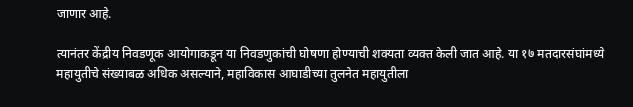जाणार आहे.

त्यानंतर केंद्रीय निवडणूक आयोगाकडून या निवडणुकांची घोषणा होण्याची शक्यता व्यक्त केली जात आहे. या १७ मतदारसंघांमध्ये महायुतीचे संख्याबळ अधिक असल्याने, महाविकास आघाडीच्या तुलनेत महायुतीला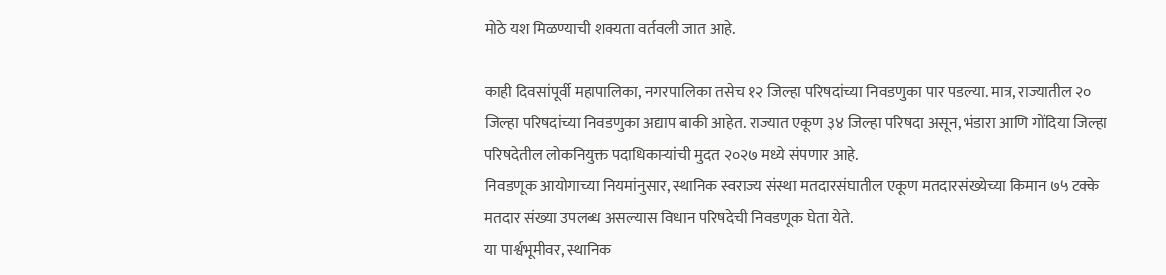मोठे यश मिळण्याची शक्यता वर्तवली जात आहे.

काही दिवसांपूर्वी महापालिका, नगरपालिका तसेच १२ जिल्हा परिषदांच्या निवडणुका पार पडल्या. मात्र, राज्यातील २० जिल्हा परिषदांच्या निवडणुका अद्याप बाकी आहेत. राज्यात एकूण ३४ जिल्हा परिषदा असून, भंडारा आणि गोंदिया जिल्हा परिषदेतील लोकनियुक्त पदाधिकाऱ्यांची मुदत २०२७ मध्ये संपणार आहे.
निवडणूक आयोगाच्या नियमांनुसार, स्थानिक स्वराज्य संस्था मतदारसंघातील एकूण मतदारसंख्येच्या किमान ७५ टक्के मतदार संख्या उपलब्ध असल्यास विधान परिषदेची निवडणूक घेता येते.
या पार्श्वभूमीवर, स्थानिक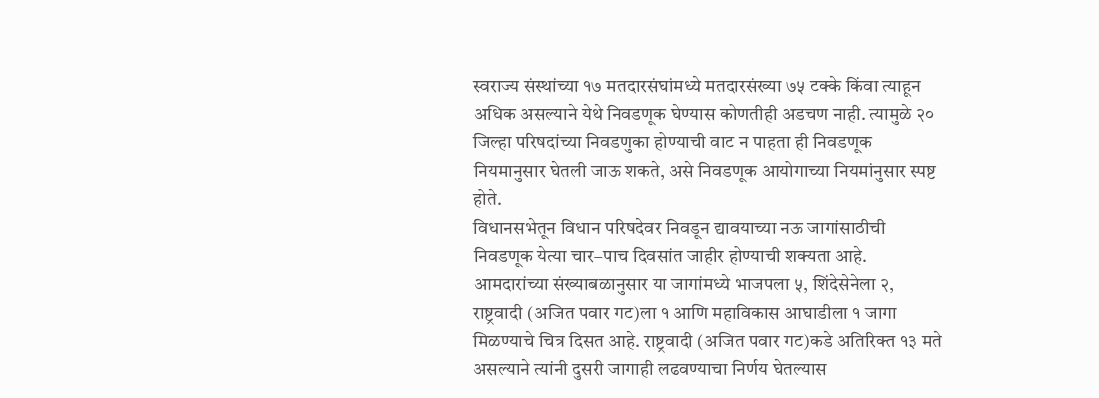स्वराज्य संस्थांच्या १७ मतदारसंघांमध्ये मतदारसंख्या ७५ टक्के किंवा त्याहून अधिक असल्याने येथे निवडणूक घेण्यास कोणतीही अडचण नाही. त्यामुळे २० जिल्हा परिषदांच्या निवडणुका होण्याची वाट न पाहता ही निवडणूक नियमानुसार घेतली जाऊ शकते, असे निवडणूक आयोगाच्या नियमांनुसार स्पष्ट होते.
विधानसभेतून विधान परिषदेवर निवडून द्यावयाच्या नऊ जागांसाठीची निवडणूक येत्या चार–पाच दिवसांत जाहीर होण्याची शक्यता आहे. आमदारांच्या संख्याबळानुसार या जागांमध्ये भाजपला ५, शिंदेसेनेला २, राष्ट्रवादी (अजित पवार गट)ला १ आणि महाविकास आघाडीला १ जागा मिळण्याचे चित्र दिसत आहे. राष्ट्रवादी (अजित पवार गट)कडे अतिरिक्त १३ मते असल्याने त्यांनी दुसरी जागाही लढवण्याचा निर्णय घेतल्यास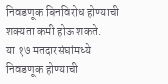निवडणूक बिनविरोध होण्याची शक्यता कमी होऊ शकते.
या १७ मतदारसंघांमध्ये निवडणूक होण्याची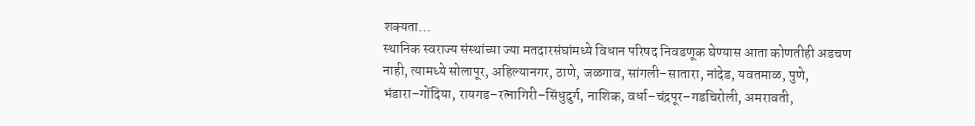शक्यता…
स्थानिक स्वराज्य संस्थांच्या ज्या मतदारसंघांमध्ये विधान परिषद निवडणूक घेण्यास आता कोणतीही अडचण नाही, त्यामध्ये सोलापूर, अहिल्यानगर, ठाणे, जळगाव, सांगली–सातारा, नांदेड, यवतमाळ, पुणे, भंडारा–गोंदिया, रायगड–रत्नागिरी–सिंधुदुर्ग, नाशिक, वर्धा–चंद्रपूर–गडचिरोली, अमरावती,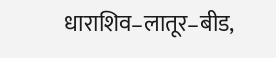धाराशिव–लातूर–बीड,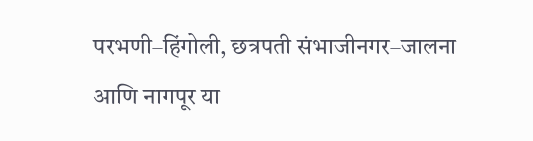परभणी–हिंगोली, छत्रपती संभाजीनगर–जालना आणि नागपूर या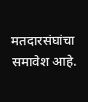मतदारसंघांचा समावेश आहे.